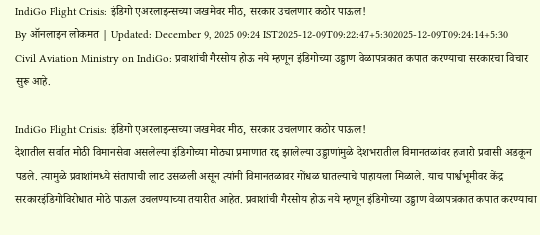IndiGo Flight Crisis: इंडिगो एअरलाइन्सच्या जखमेवर मीठ, सरकार उचलणार कठोर पाऊल!
By ऑनलाइन लोकमत | Updated: December 9, 2025 09:24 IST2025-12-09T09:22:47+5:302025-12-09T09:24:14+5:30
Civil Aviation Ministry on IndiGo: प्रवाशांची गैरसोय होऊ नये म्हणून इंडिगोच्या उड्डाण वेळापत्रकात कपात करण्याचा सरकारचा विचार सुरू आहे.

IndiGo Flight Crisis: इंडिगो एअरलाइन्सच्या जखमेवर मीठ, सरकार उचलणार कठोर पाऊल!
देशातील सर्वात मोठी विमानसेवा असलेल्या इंडिगोच्या मोठ्या प्रमाणात रद्द झालेल्या उड्डाणांमुळे देशभरातील विमानतळांवर हजारो प्रवासी अडकून पडले. त्यामुळे प्रवाशांमध्ये संतापाची लाट उसळली असून त्यांनी विमानतळावर गोंधळ घातल्याचे पाहायला मिळाले. याच पार्श्वभूमीवर केंद्र सरकारइंडिगोविरोधात मोठे पाऊल उचलण्याच्या तयारीत आहेत. प्रवाशांची गैरसोय होऊ नये म्हणून इंडिगोच्या उड्डाण वेळापत्रकात कपात करण्याचा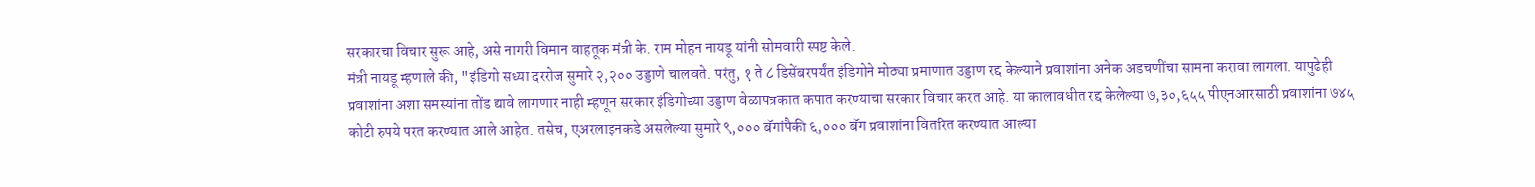सरकारचा विचार सुरू आहे, असे नागरी विमान वाहतूक मंत्री के. राम मोहन नायडू यांनी सोमवारी स्पष्ट केले.
मंत्री नायडू म्हणाले की, "इंडिगो सध्या दररोज सुमारे २,२०० उड्डाणे चालवते. परंतु, १ ते ८ डिसेंबरपर्यंत इंडिगोने मोठ्या प्रमाणात उड्डाण रद्द केल्याने प्रवाशांना अनेक अडचणींचा सामना करावा लागला. यापुढेही प्रवाशांना अशा समस्यांना तोंड द्यावे लागणार नाही म्हणून सरकार इंडिगोच्या उड्डाण वेळापत्रकात कपात करण्याचा सरकार विचार करत आहे. या कालावधीत रद्द केलेल्या ७,३०,६५५ पीएनआरसाठी प्रवाशांना ७४५ कोटी रुपये परत करण्यात आले आहेत. तसेच, एअरलाइनकडे असलेल्या सुमारे ९,००० बॅगांपैकी ६,००० बॅग प्रवाशांना वितरित करण्यात आल्या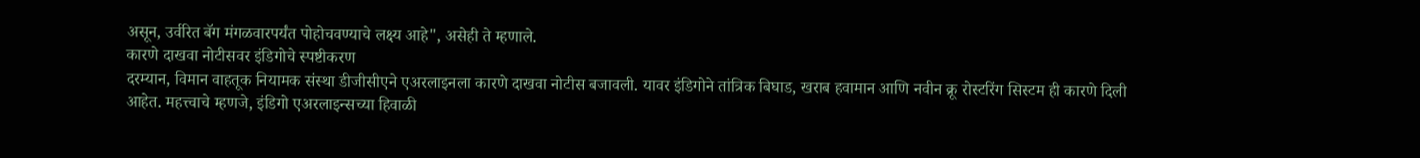असून, उर्वरित बॅग मंगळवारपर्यंत पोहोचवण्याचे लक्ष्य आहे", असेही ते म्हणाले.
कारणे दाखवा नोटीसवर इंडिगोचे स्पष्टीकरण
दरम्यान, विमान वाहतूक नियामक संस्था डीजीसीएने एअरलाइनला कारणे दाखवा नोटीस बजावली. यावर इंडिगोने तांत्रिक बिघाड, खराब हवामान आणि नवीन क्रू रोस्टरिंग सिस्टम ही कारणे दिली आहेत. महत्त्वाचे म्हणजे, इंडिगो एअरलाइन्सच्या हिवाळी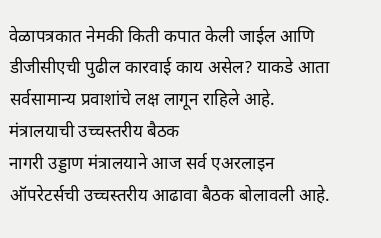वेळापत्रकात नेमकी किती कपात केली जाईल आणि डीजीसीएची पुढील कारवाई काय असेल? याकडे आता सर्वसामान्य प्रवाशांचे लक्ष लागून राहिले आहे.
मंत्रालयाची उच्चस्तरीय बैठक
नागरी उड्डाण मंत्रालयाने आज सर्व एअरलाइन ऑपरेटर्सची उच्चस्तरीय आढावा बैठक बोलावली आहे.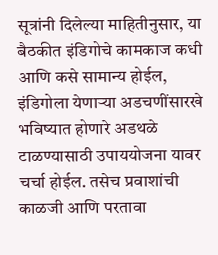सूत्रांनी दिलेल्या माहितीनुसार, या बैठकीत इंडिगोचे कामकाज कधी आणि कसे सामान्य होईल, इंडिगोला येणाऱ्या अडचणींसारखे भविष्यात होणारे अडथळे टाळण्यासाठी उपाययोजना यावर चर्चा होईल. तसेच प्रवाशांची काळजी आणि परतावा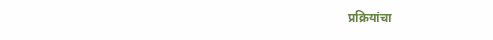प्रक्रियांचा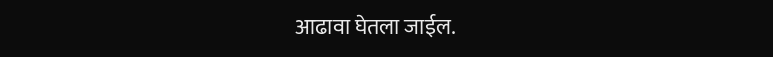आढावा घेतला जाईल.